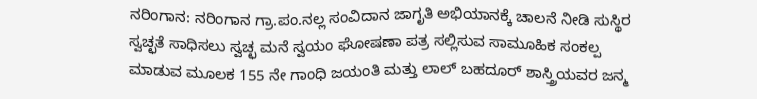ನರಿಂಗಾನ: ನರಿಂಗಾನ ಗ್ರಾ.ಪಂ.ನಲ್ಲ ಸಂವಿದಾನ ಜಾಗೃತಿ ಅಭಿಯಾನಕ್ಕೆ ಚಾಲನೆ ನೀಡಿ ಸುಸ್ಥಿರ ಸ್ವಚ್ಛತೆ ಸಾಧಿಸಲು ಸ್ವಚ್ಛ ಮನೆ ಸ್ವಯಂ ಘೋಷಣಾ ಪತ್ರ ಸಲ್ಲಿಸುವ ಸಾಮೂಹಿಕ ಸಂಕಲ್ಪ ಮಾಡುವ ಮೂಲಕ 155 ನೇ ಗಾಂಧಿ ಜಯಂತಿ ಮತ್ತು ಲಾಲ್ ಬಹದೂರ್ ಶಾಸ್ತ್ರಿಯವರ ಜನ್ಮ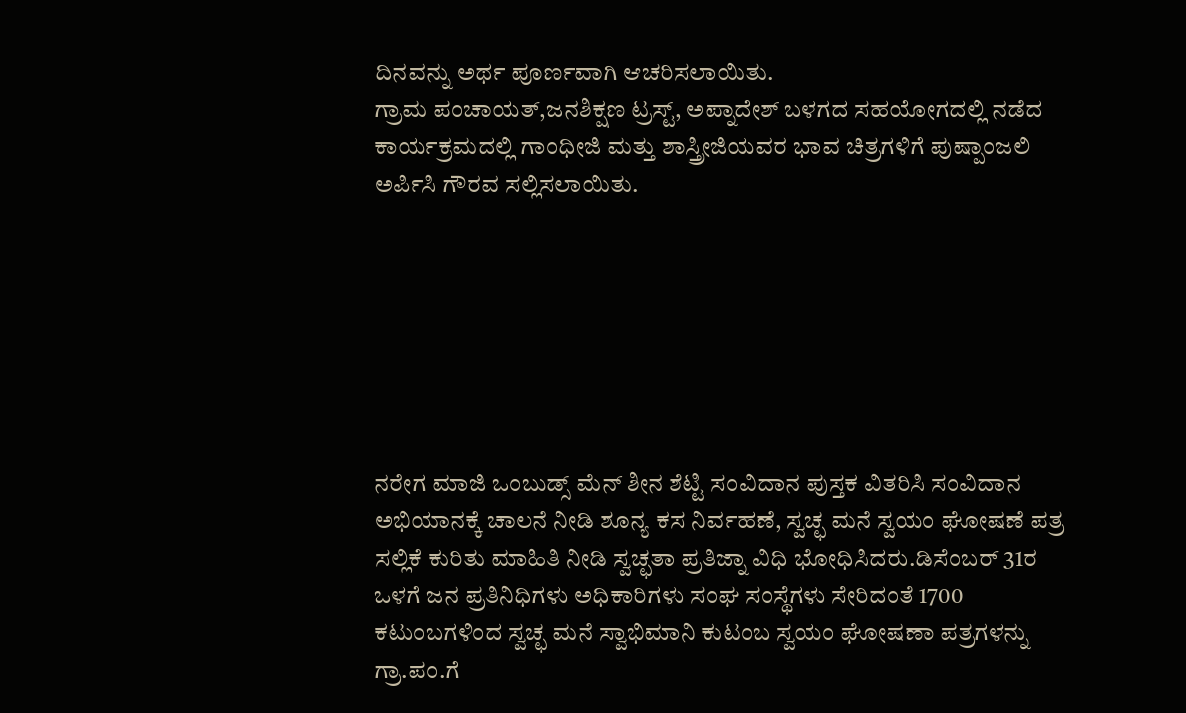ದಿನವನ್ನು ಅರ್ಥ ಪೂರ್ಣವಾಗಿ ಆಚರಿಸಲಾಯಿತು.
ಗ್ರಾಮ ಪಂಚಾಯತ್,ಜನಶಿಕ್ಷಣ ಟ್ರಸ್ಟ್, ಅಪ್ನಾದೇಶ್ ಬಳಗದ ಸಹಯೋಗದಲ್ಲಿ ನಡೆದ ಕಾರ್ಯಕ್ರಮದಲ್ಲಿ ಗಾಂಧೀಜಿ ಮತ್ತು ಶಾಸ್ತ್ರೀಜಿಯವರ ಭಾವ ಚಿತ್ರಗಳಿಗೆ ಪುಷ್ಪಾಂಜಲಿ ಅರ್ಪಿಸಿ ಗೌರವ ಸಲ್ಲಿಸಲಾಯಿತು.







ನರೇಗ ಮಾಜಿ ಒಂಬುಡ್ಸ್ ಮೆನ್ ಶೀನ ಶೆಟ್ಟಿ ಸಂವಿದಾನ ಪುಸ್ತಕ ವಿತರಿಸಿ ಸಂವಿದಾನ ಅಭಿಯಾನಕ್ಕೆ ಚಾಲನೆ ನೀಡಿ ಶೂನ್ಯ ಕಸ ನಿರ್ವಹಣೆ, ಸ್ವಚ್ಛ ಮನೆ ಸ್ವಯಂ ಘೋಷಣೆ ಪತ್ರ ಸಲ್ಲಿಕೆ ಕುರಿತು ಮಾಹಿತಿ ನೀಡಿ ಸ್ವಚ್ಛತಾ ಪ್ರತಿಜ್ನಾ ವಿಧಿ ಭೋಧಿಸಿದರು.ಡಿಸೆಂಬರ್ 31ರ ಒಳಗೆ ಜನ ಪ್ರತಿನಿಧಿಗಳು ಅಧಿಕಾರಿಗಳು ಸಂಘ ಸಂಸ್ಥೆಗಳು ಸೇರಿದಂತೆ 1700 ಕಟುಂಬಗಳಿಂದ ಸ್ವಚ್ಛ ಮನೆ ಸ್ವಾಭಿಮಾನಿ ಕುಟಂಬ ಸ್ವಯಂ ಘೋಷಣಾ ಪತ್ರಗಳನ್ನು ಗ್ರಾ.ಪಂ.ಗೆ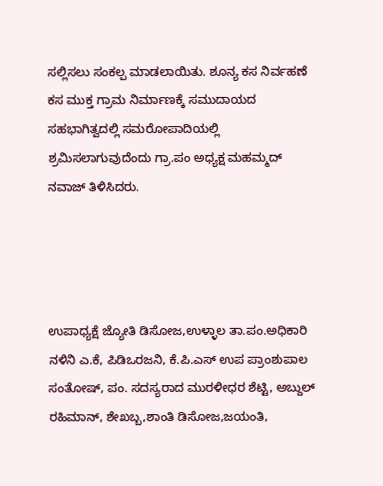ಸಲ್ಲಿಸಲು ಸಂಕಲ್ಪ ಮಾಡಲಾಯಿತು. ಶೂನ್ಯ ಕಸ ನಿರ್ವಹಣೆ ಕಸ ಮುಕ್ತ ಗ್ರಾಮ ನಿರ್ಮಾಣಕ್ಕೆ ಸಮುದಾಯದ ಸಹಭಾಗಿತ್ವದಲ್ಲಿ ಸಮರೋಪಾದಿಯಲ್ಲಿ ಶ್ರಮಿಸಲಾಗುವುದೆಂದು ಗ್ರಾ.ಪಂ ಅಧ್ಯಕ್ಷ ಮಹಮ್ಮದ್ ನವಾಜ್ ತಿಳಿಸಿದರು.




ಉಪಾಧ್ಯಕ್ಷೆ ಜ್ಯೋತಿ ಡಿಸೋಜ,ಉಳ್ಳಾಲ ತಾ.ಪಂ.ಅಧಿಕಾರಿ ನಳಿನಿ ಎ.ಕೆ, ಪಿಡಿಒರಜನಿ, ಕೆ.ಪಿ.ಎಸ್ ಉಪ ಪ್ರಾಂಶುಪಾಲ ಸಂತೋಷ್, ಪಂ. ಸದಸ್ಯರಾದ ಮುರಳೀಧರ ಶೆಟ್ಟಿ, ಅಬ್ದುಲ್ ರಹಿಮಾನ್, ಶೇಖಬ್ಬ,ಶಾಂತಿ ಡಿಸೋಜ,ಜಯಂತಿ,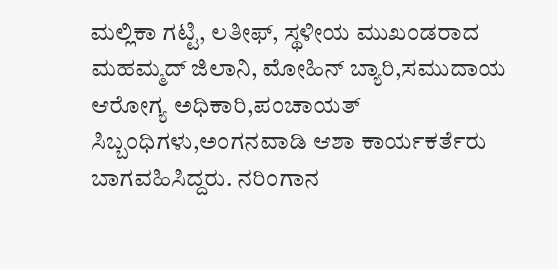ಮಲ್ಲಿಕಾ ಗಟ್ಟಿ, ಲತೀಫ್, ಸ್ಥಳೀಯ ಮುಖಂಡರಾದ ಮಹಮ್ಮದ್ ಜಿಲಾನಿ, ಮೋಹಿನ್ ಬ್ಯಾರಿ,ಸಮುದಾಯ ಆರೋಗ್ಯ ಅಧಿಕಾರಿ,ಪಂಚಾಯತ್ ಸಿಬ್ಬಂಧಿಗಳು,ಅಂಗನವಾಡಿ ಆಶಾ ಕಾರ್ಯಕರ್ತೆರು ಬಾಗವಹಿಸಿದ್ದರು. ನರಿಂಗಾನ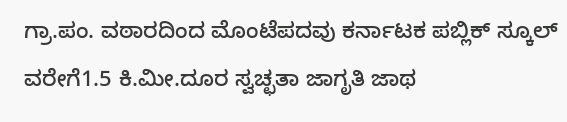ಗ್ರಾ.ಪಂ. ವಠಾರದಿಂದ ಮೊಂಟೆಪದವು ಕರ್ನಾಟಕ ಪಬ್ಲಿಕ್ ಸ್ಕೂಲ್ ವರೇಗೆ1.5 ಕಿ.ಮೀ.ದೂರ ಸ್ವಚ್ಛತಾ ಜಾಗೃತಿ ಜಾಥ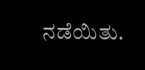ನಡೆಯಿತು.